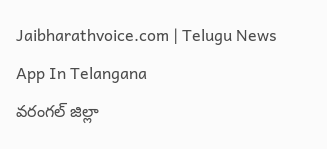Jaibharathvoice.com | Telugu News App In Telangana
వరంగల్ జిల్లా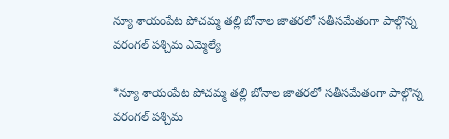న్యూ శాయంపేట పోచమ్మ తల్లి బోనాల జాతరలో సతీసమేతంగా పాల్గొన్న వరంగల్ పశ్చిమ ఎమ్మెల్యే

*న్యూ శాయంపేట పోచమ్మ తల్లి బోనాల జాతరలో సతీసమేతంగా పాల్గొన్న వరంగల్ పశ్చిమ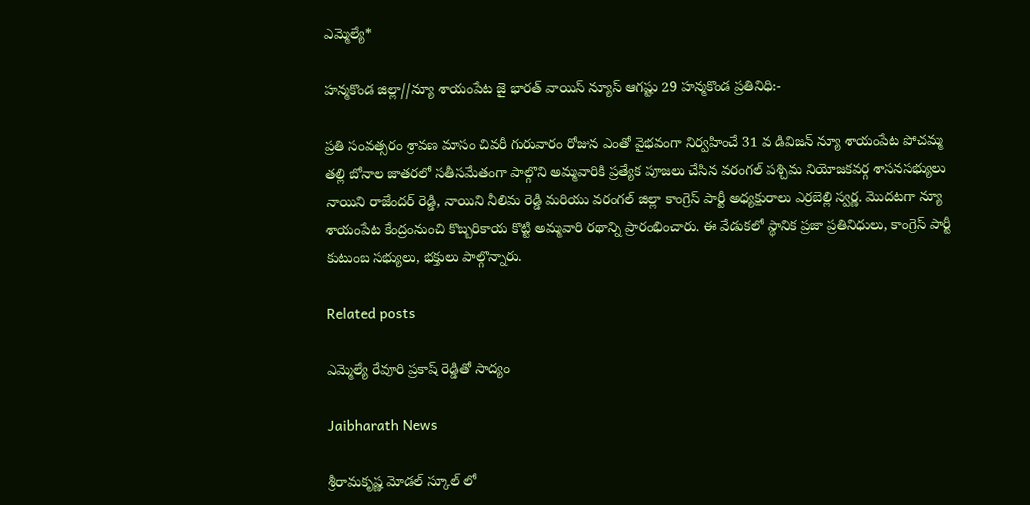ఎమ్మెల్యే*

హన్మకొండ జిల్లా//న్యూ శాయంపేట జై భారత్ వాయిస్ న్యూస్ ఆగష్టు 29 హన్మకొండ ప్రతినిధి:-

ప్రతి సంవత్సరం శ్రావణ మాసం చివరీ గురువారం రోజున ఎంతో వైభవంగా నిర్వహించే 31 వ డివిజన్ న్యూ శాయంపేట పోచమ్మ తల్లి బోనాల జాతరలో సతీసమేతంగా పాల్గొని అమ్మవారికి ప్రత్యేక పూజలు చేసిన వరంగల్ పశ్చిమ నియోజకవర్గ శాసనసభ్యులు నాయిని రాజేందర్ రెడ్డి, నాయిని నీలిమ రెడ్డి మరియు వరంగల్ జిల్లా కాంగ్రెస్ పార్టీ అధ్యక్షురాలు ఎర్రబెల్లి స్వర్ణ. మొదటగా న్యూ శాయంపేట కేంద్రంనుంచి కొబ్బరికాయ కొట్టి అమ్మవారి రథాన్ని ప్రారంభించారు. ఈ వేడుకలో స్థానిక ప్రజా ప్రతినిధులు, కాంగ్రెస్ పార్టీ కుటుంబ సభ్యులు, భక్తులు పాల్గొన్నారు.

Related posts

ఎమ్మెల్యే రేవూరి ప్రకాష్ రెడ్డితో సాద్యం

Jaibharath News

శ్రీరామకృష్ణ మోడల్ స్కూల్ లో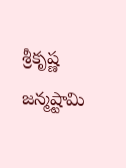శ్రీకృష్ణ జన్మష్టామి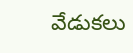వేడుకలు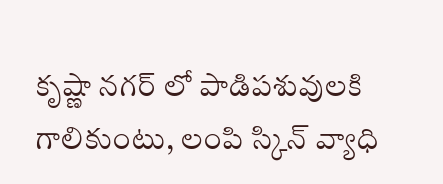కృష్ణా నగర్ లో పాడిపశువులకి గాలికుంటు, లంపి స్కిన్ వ్యాధి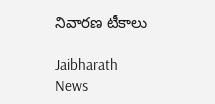నివారణ టీకాలు

Jaibharath News